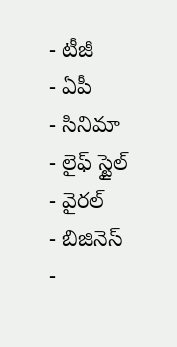- టీజీ
- ఏపీ
- సినిమా
- లైఫ్ స్టైల్
- వైరల్
- బిజినెస్
-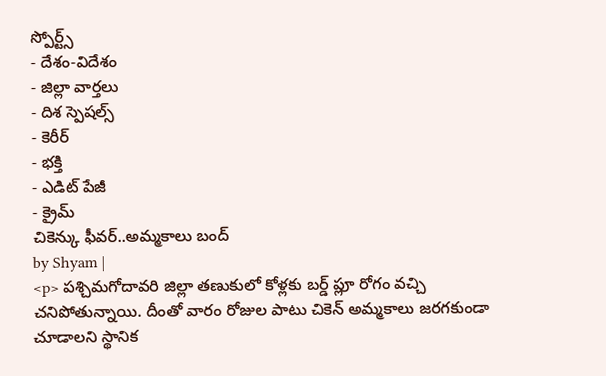స్పోర్ట్స్
- దేశం-విదేశం
- జిల్లా వార్తలు
- దిశ స్పెషల్స్
- కెరీర్
- భక్తి
- ఎడిట్ పేజీ
- క్రైమ్
చికెన్కు ఫీవర్..అమ్మకాలు బంద్
by Shyam |
<p> పశ్చిమగోదావరి జిల్లా తణుకులో కోళ్లకు బర్డ్ ప్లూ రోగం వచ్చి చనిపోతున్నాయి. దీంతో వారం రోజుల పాటు చికెన్ అమ్మకాలు జరగకుండా చూడాలని స్థానిక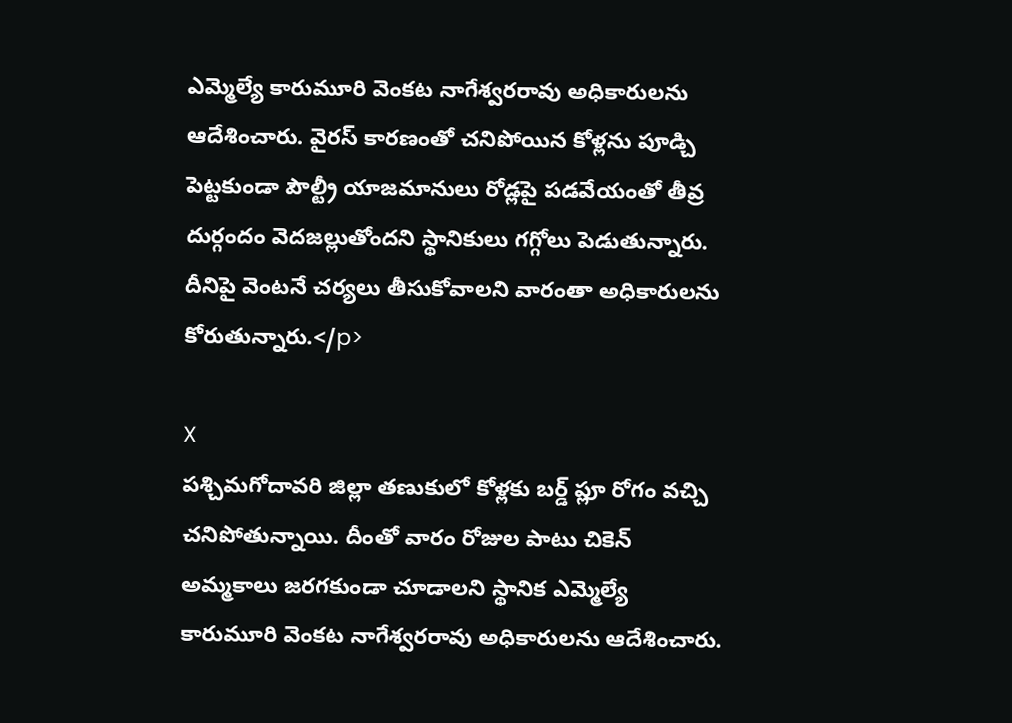ఎమ్మెల్యే కారుమూరి వెంకట నాగేశ్వరరావు అధికారులను ఆదేశించారు. వైరస్ కారణంతో చనిపోయిన కోళ్లను పూడ్చి పెట్టకుండా పౌల్ట్రీ యాజమానులు రోడ్లపై పడవేయంతో తీవ్ర దుర్గందం వెదజల్లుతోందని స్థానికులు గగ్గోలు పెడుతున్నారు. దీనిపై వెంటనే చర్యలు తీసుకోవాలని వారంతా అధికారులను కోరుతున్నారు.</p>

X
పశ్చిమగోదావరి జిల్లా తణుకులో కోళ్లకు బర్డ్ ప్లూ రోగం వచ్చి చనిపోతున్నాయి. దీంతో వారం రోజుల పాటు చికెన్ అమ్మకాలు జరగకుండా చూడాలని స్థానిక ఎమ్మెల్యే కారుమూరి వెంకట నాగేశ్వరరావు అధికారులను ఆదేశించారు.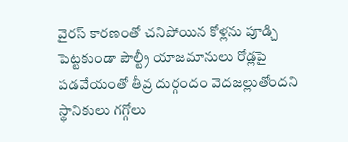వైరస్ కారణంతో చనిపోయిన కోళ్లను పూడ్చి పెట్టకుండా పౌల్ట్రీ యాజమానులు రోడ్లపై పడవేయంతో తీవ్ర దుర్గందం వెదజల్లుతోందని స్థానికులు గగ్గోలు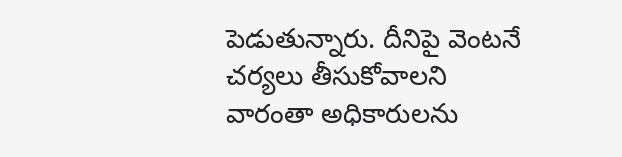పెడుతున్నారు. దీనిపై వెంటనే చర్యలు తీసుకోవాలని వారంతా అధికారులను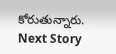కోరుతున్నారు.
Next Story